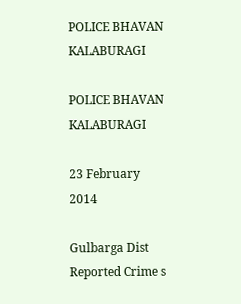POLICE BHAVAN KALABURAGI

POLICE BHAVAN KALABURAGI

23 February 2014

Gulbarga Dist Reported Crime s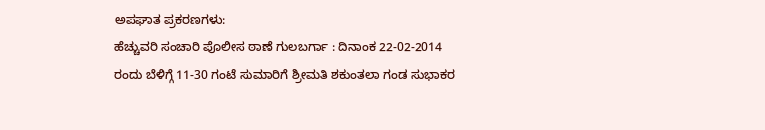ಅಪಘಾತ ಪ್ರಕರಣಗಳು:
ಹೆಚ್ಚುವರಿ ಸಂಚಾರಿ ಪೊಲೀಸ ಠಾಣೆ ಗುಲಬರ್ಗಾ : ದಿನಾಂಕ 22-02-2014 ರಂದು ಬೆಳಿಗ್ಗೆ 11-30 ಗಂಟೆ ಸುಮಾರಿಗೆ ಶ್ರೀಮತಿ ಶಕುಂತಲಾ ಗಂಡ ಸುಭಾಕರ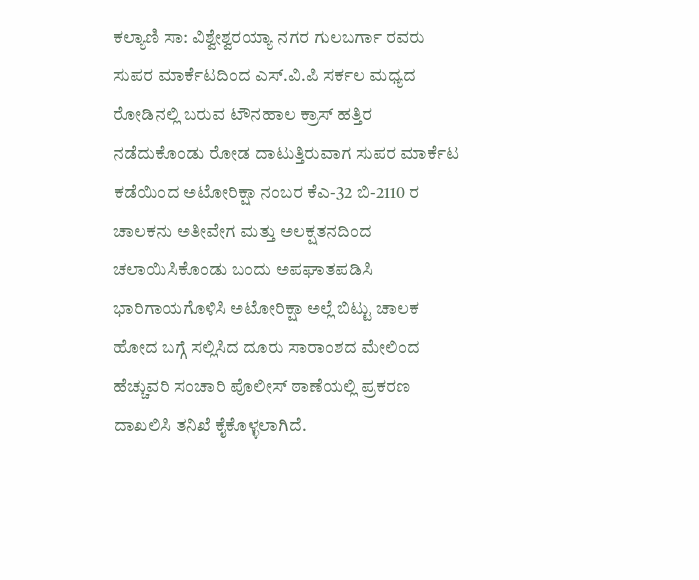ಕಲ್ಯಾಣಿ ಸಾ: ವಿಶ್ವೇಶ್ವರಯ್ಯಾ ನಗರ ಗುಲಬರ್ಗಾ ರವರು ಸುಪರ ಮಾರ್ಕೆಟದಿಂದ ಎಸ್.ವಿ.ಪಿ ಸರ್ಕಲ ಮಧ್ಯದ ರೋಡಿನಲ್ಲಿ ಬರುವ ಟೌನಹಾಲ ಕ್ರಾಸ್ ಹತ್ತಿರ ನಡೆದುಕೊಂಡು ರೋಡ ದಾಟುತ್ತಿರುವಾಗ ಸುಪರ ಮಾರ್ಕೆಟ ಕಡೆಯಿಂದ ಅಟೋರಿಕ್ಷಾ ನಂಬರ ಕೆಎ-32 ಬಿ-2110 ರ ಚಾಲಕನು ಅತೀವೇಗ ಮತ್ತು ಅಲಕ್ಷತನದಿಂದ ಚಲಾಯಿಸಿಕೊಂಡು ಬಂದು ಅಪಘಾತಪಡಿಸಿ ಭಾರಿಗಾಯಗೊಳಿಸಿ ಅಟೋರಿಕ್ಷಾ ಅಲ್ಲೆ ಬಿಟ್ಟು ಚಾಲಕ ಹೋದ ಬಗ್ಗೆ ಸಲ್ಲಿಸಿದ ದೂರು ಸಾರಾಂಶದ ಮೇಲಿಂದ ಹೆಚ್ಚುವರಿ ಸಂಚಾರಿ ಪೊಲೀಸ್ ಠಾಣೆಯಲ್ಲಿ ಪ್ರಕರಣ ದಾಖಲಿಸಿ ತನಿಖೆ ಕೈಕೊಳ್ಳಲಾಗಿದೆ.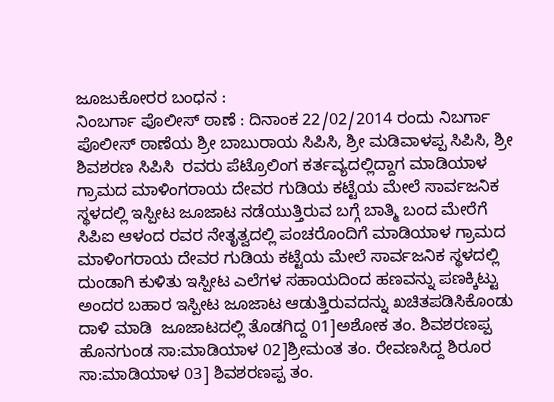ಜೂಜುಕೋರರ ಬಂಧನ :
ನಿಂಬರ್ಗಾ ಪೊಲೀಸ್ ಠಾಣೆ : ದಿನಾಂಕ 22/02/2014 ರಂದು ನಿಬರ್ಗಾ ಪೊಲೀಸ್ ಠಾಣೆಯ ಶ್ರೀ ಬಾಬುರಾಯ ಸಿಪಿಸಿ, ಶ್ರೀ ಮಡಿವಾಳಪ್ಪ ಸಿಪಿಸಿ, ಶ್ರೀ ಶಿವಶರಣ ಸಿಪಿಸಿ  ರವರು ಪೆಟ್ರೊಲಿಂಗ ಕರ್ತವ್ಯದಲ್ಲಿದ್ದಾಗ ಮಾಡಿಯಾಳ ಗ್ರಾಮದ ಮಾಳಿಂಗರಾಯ ದೇವರ ಗುಡಿಯ ಕಟ್ಟೆಯ ಮೇಲೆ ಸಾರ್ವಜನಿಕ ಸ್ಥಳದಲ್ಲಿ ಇಸ್ಪೀಟ ಜೂಜಾಟ ನಡೆಯುತ್ತಿರುವ ಬಗ್ಗೆ ಬಾತ್ಮಿ ಬಂದ ಮೇರೆಗೆ ಸಿಪಿಐ ಆಳಂದ ರವರ ನೇತೃತ್ವದಲ್ಲಿ ಪಂಚರೊಂದಿಗೆ ಮಾಡಿಯಾಳ ಗ್ರಾಮದ ಮಾಳಿಂಗರಾಯ ದೇವರ ಗುಡಿಯ ಕಟ್ಟೆಯ ಮೇಲೆ ಸಾರ್ವಜನಿಕ ಸ್ಥಳದಲ್ಲಿ ದುಂಡಾಗಿ ಕುಳಿತು ಇಸ್ಪೀಟ ಎಲೆಗಳ ಸಹಾಯದಿಂದ ಹಣವನ್ನು ಪಣಕ್ಕಿಟ್ಟು ಅಂದರ ಬಹಾರ ಇಸ್ಪೀಟ ಜೂಜಾಟ ಆಡುತ್ತಿರುವದನ್ನು ಖಚಿತಪಡಿಸಿಕೊಂಡು ದಾಳಿ ಮಾಡಿ  ಜೂಜಾಟದಲ್ಲಿ ತೊಡಗಿದ್ದ 01]ಅಶೋಕ ತಂ. ಶಿವಶರಣಪ್ಪ ಹೊನಗುಂಡ ಸಾ:ಮಾಡಿಯಾಳ 02]ಶ್ರೀಮಂತ ತಂ. ರೇವಣಸಿದ್ದ ಶಿರೂರ ಸಾ:ಮಾಡಿಯಾಳ 03] ಶಿವಶರಣಪ್ಪ ತಂ.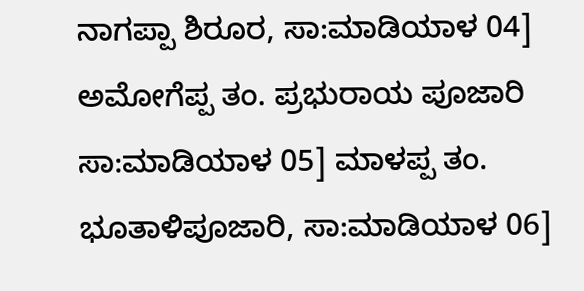ನಾಗಪ್ಪಾ ಶಿರೂರ, ಸಾ:ಮಾಡಿಯಾಳ 04] ಅಮೋಗೆಪ್ಪ ತಂ. ಪ್ರಭುರಾಯ ಪೂಜಾರಿ ಸಾ:ಮಾಡಿಯಾಳ 05] ಮಾಳಪ್ಪ ತಂ. ಭೂತಾಳಿಪೂಜಾರಿ, ಸಾ:ಮಾಡಿಯಾಳ 06]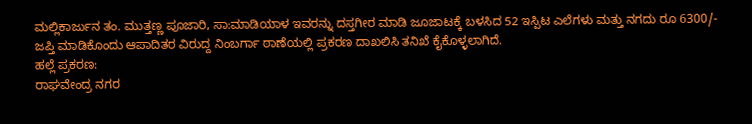ಮಲ್ಲಿಕಾರ್ಜುನ ತಂ. ಮುತ್ತಣ್ಣ ಪೂಜಾರಿ, ಸಾ:ಮಾಡಿಯಾಳ ಇವರನ್ನು ದಸ್ತಗೀರ ಮಾಡಿ ಜೂಜಾಟಕ್ಕೆ ಬಳಸಿದ 52 ಇಸ್ಪಿಟ ಎಲೆಗಳು ಮತ್ತು ನಗದು ರೂ 6300/- ಜಪ್ತಿ ಮಾಡಿಕೊಂದು ಆಪಾದಿತರ ವಿರುದ್ದ ನಿಂಬರ್ಗಾ ಠಾಣೆಯಲ್ಲಿ ಪ್ರಕರಣ ದಾಖಲಿಸಿ ತನಿಖೆ ಕೈಕೊಳ್ಳಲಾಗಿದೆ.
ಹಲ್ಲೆ ಪ್ರಕರಣ:
ರಾಘವೇಂದ್ರ ನಗರ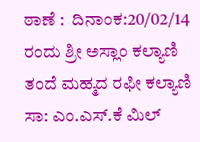ಠಾಣೆ :  ದಿನಾಂಕ:20/02/14 ರಂದು ಶ್ರೀ ಅಸ್ಲಾಂ ಕಲ್ಯಾಣಿ ತಂದೆ ಮಹ್ಮದ ರಫೀ ಕಲ್ಯಾಣಿ ಸಾ: ಎಂ.ಎಸ್.ಕೆ ಮಿಲ್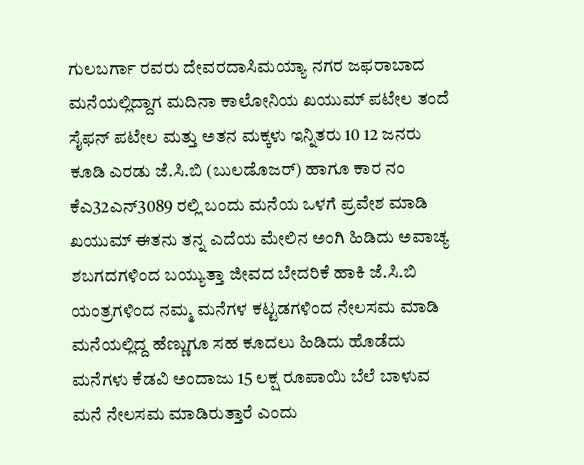ಗುಲಬರ್ಗಾ ರವರು ದೇವರದಾಸಿಮಯ್ಯಾ ನಗರ ಜಫರಾಬಾದ ಮನೆಯಲ್ಲಿದ್ದಾಗ ಮದಿನಾ ಕಾಲೋನಿಯ ಖಯುಮ್ ಪಟೇಲ ತಂದೆ ಸೈಫನ್ ಪಟೇಲ ಮತ್ತು ಅತನ ಮಕ್ಕಳು ಇನ್ನಿತರು 10 12 ಜನರು ಕೂಡಿ ಎರಡು ಜೆ.ಸಿ.ಬಿ (ಬುಲಡೊಜರ್) ಹಾಗೂ ಕಾರ ನಂ ಕೆಎ32ಎನ್3089 ರಲ್ಲಿ ಬಂದು ಮನೆಯ ಒಳಗೆ ಪ್ರವೇಶ ಮಾಡಿ ಖಯುಮ್ ಈತನು ತನ್ನ ಎದೆಯ ಮೇಲಿನ ಅಂಗಿ ಹಿಡಿದು ಅವಾಚ್ಯ ಶಬಗದಗಳಿಂದ ಬಯ್ಯುತ್ತಾ ಜೀವದ ಬೇದರಿಕೆ ಹಾಕಿ ಜೆ.ಸಿ.ಬಿ ಯಂತ್ರಗಳಿಂದ ನಮ್ಮ ಮನೆಗಳ ಕಟ್ಟಡಗಳಿಂದ ನೇಲಸಮ ಮಾಡಿ ಮನೆಯಲ್ಲಿದ್ದ ಹೆಣ್ಣುಗೂ ಸಹ ಕೂದಲು ಹಿಡಿದು ಹೊಡೆದು ಮನೆಗಳು ಕೆಡವಿ ಅಂದಾಜು 15 ಲಕ್ಷ ರೂಪಾಯಿ ಬೆಲೆ ಬಾಳುವ ಮನೆ ನೇಲಸಮ ಮಾಡಿರುತ್ತಾರೆ ಎಂದು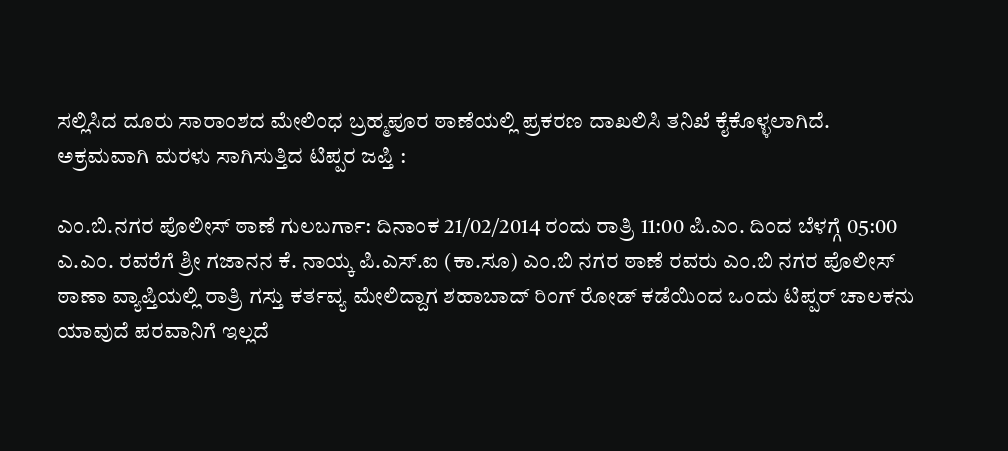ಸಲ್ಲಿಸಿದ ದೂರು ಸಾರಾಂಶದ ಮೇಲಿಂಧ ಬ್ರಹ್ಮಪೂರ ಠಾಣೆಯಲ್ಲಿ ಪ್ರಕರಣ ದಾಖಲಿಸಿ ತನಿಖೆ ಕೈಕೊಳ್ಳಲಾಗಿದೆ.
ಅಕ್ರಮವಾಗಿ ಮರಳು ಸಾಗಿಸುತ್ತಿದ ಟಿಪ್ಪರ ಜಪ್ತಿ :

ಎಂ.ಬಿ.ನಗರ ಪೊಲೀಸ್ ಠಾಣೆ ಗುಲಬರ್ಗಾ: ದಿನಾಂಕ 21/02/2014 ರಂದು ರಾತ್ರಿ 11:00 ಪಿ.ಎಂ. ದಿಂದ ಬೆಳಗ್ಗೆ 05:00 ಎ.ಎಂ. ರವರೆಗೆ ಶ್ರೀ ಗಜಾನನ ಕೆ. ನಾಯ್ಕ ಪಿ.ಎಸ್.ಐ (ಕಾ.ಸೂ) ಎಂ.ಬಿ ನಗರ ಠಾಣೆ ರವರು ಎಂ.ಬಿ ನಗರ ಪೊಲೀಸ್ ಠಾಣಾ ವ್ಯಾಪ್ತಿಯಲ್ಲಿ ರಾತ್ರಿ ಗಸ್ತು ಕರ್ತವ್ಯ ಮೇಲಿದ್ದಾಗ ಶಹಾಬಾದ್ ರಿಂಗ್ ರೋಡ್ ಕಡೆಯಿಂದ ಒಂದು ಟಿಪ್ಪರ್ ಚಾಲಕನು ಯಾವುದೆ ಪರವಾನಿಗೆ ಇಲ್ಲದೆ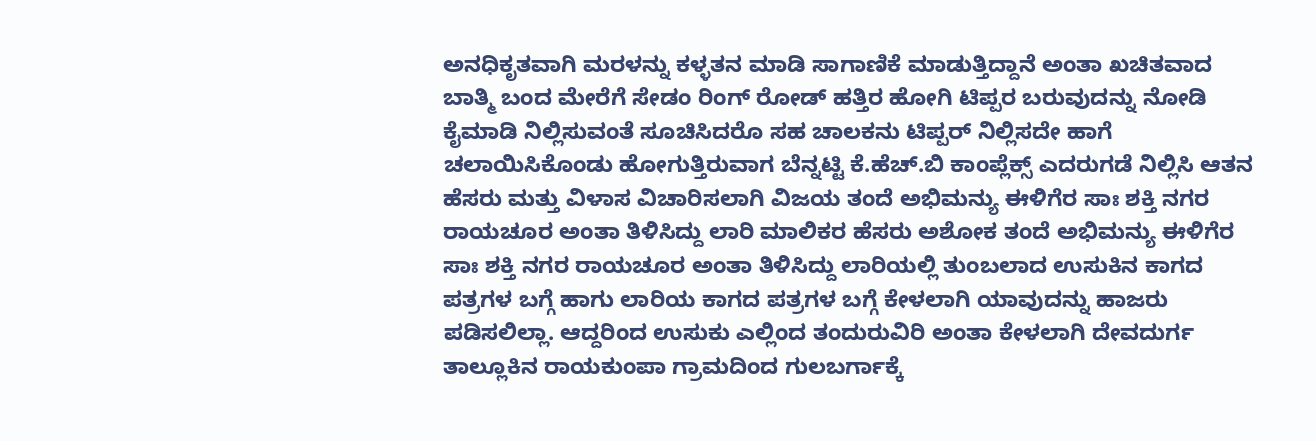ಅನಧಿಕೃತವಾಗಿ ಮರಳನ್ನು ಕಳ್ಳತನ ಮಾಡಿ ಸಾಗಾಣಿಕೆ ಮಾಡುತ್ತಿದ್ದಾನೆ ಅಂತಾ ಖಚಿತವಾದ ಬಾತ್ಮಿ ಬಂದ ಮೇರೆಗೆ ಸೇಡಂ ರಿಂಗ್ ರೋಡ್ ಹತ್ತಿರ ಹೋಗಿ ಟಿಪ್ಪರ ಬರುವುದನ್ನು ನೋಡಿ ಕೈಮಾಡಿ ನಿಲ್ಲಿಸುವಂತೆ ಸೂಚಿಸಿದರೊ ಸಹ ಚಾಲಕನು ಟಿಪ್ಪರ್ ನಿಲ್ಲಿಸದೇ ಹಾಗೆ ಚಲಾಯಿಸಿಕೊಂಡು ಹೋಗುತ್ತಿರುವಾಗ ಬೆನ್ನಟ್ಟಿ ಕೆ.ಹೆಚ್.ಬಿ ಕಾಂಪ್ಲೆಕ್ಸ್ ಎದರುಗಡೆ ನಿಲ್ಲಿಸಿ ಆತನ ಹೆಸರು ಮತ್ತು ವಿಳಾಸ ವಿಚಾರಿಸಲಾಗಿ ವಿಜಯ ತಂದೆ ಅಭಿಮನ್ಯು ಈಳಿಗೆರ ಸಾಃ ಶಕ್ತಿ ನಗರ ರಾಯಚೂರ ಅಂತಾ ತಿಳಿಸಿದ್ದು ಲಾರಿ ಮಾಲಿಕರ ಹೆಸರು ಅಶೋಕ ತಂದೆ ಅಭಿಮನ್ಯು ಈಳಿಗೆರ ಸಾಃ ಶಕ್ತಿ ನಗರ ರಾಯಚೂರ ಅಂತಾ ತಿಳಿಸಿದ್ದು ಲಾರಿಯಲ್ಲಿ ತುಂಬಲಾದ ಉಸುಕಿನ ಕಾಗದ ಪತ್ರಗಳ ಬಗ್ಗೆ ಹಾಗು ಲಾರಿಯ ಕಾಗದ ಪತ್ರಗಳ ಬಗ್ಗೆ ಕೇಳಲಾಗಿ ಯಾವುದನ್ನು ಹಾಜರು ಪಡಿಸಲಿಲ್ಲಾ. ಆದ್ದರಿಂದ ಉಸುಕು ಎಲ್ಲಿಂದ ತಂದುರುವಿರಿ ಅಂತಾ ಕೇಳಲಾಗಿ ದೇವದುರ್ಗ ತಾಲ್ಲೂಕಿನ ರಾಯಕುಂಪಾ ಗ್ರಾಮದಿಂದ ಗುಲಬರ್ಗಾಕ್ಕೆ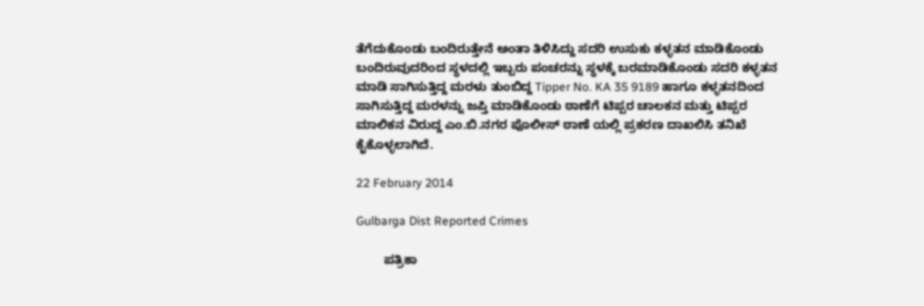ತೆಗೆದುಕೊಂಡು ಬಂದಿರುತ್ತೇನೆ ಅಂತಾ ತಿಳಿಸಿದ್ದು ಸದರಿ ಉಸುಕು ಕಳ್ಳತನ ಮಾಡಿಕೊಂಡು ಬಂದಿರುವುದರಿಂದ ಸ್ಥಳದಲ್ಲಿ ಇಬ್ಬರು ಪಂಚರನ್ನು ಸ್ಥಳಕ್ಕೆ ಬರಮಾಡಿಕೊಂಡು ಸದರಿ ಕಳ್ಳತನ ಮಾಡಿ ಸಾಗಿಸುತ್ತಿದ್ದ ಮರಳು ತುಂಬಿದ್ದ Tipper No. KA 35 9189 ಹಾಗೂ ಕಳ್ಳತನದಿಂದ ಸಾಗಿಸುತ್ತಿದ್ದ ಮರಳನ್ನು ಜಪ್ತಿ ಮಾಡಿಕೊಂಡು ಠಾಣೆಗೆ ಟಿಪ್ಪರ ಚಾಲಕನ ಮತ್ತು ಟಿಪ್ಪರ ಮಾಲಿಕನ ವಿರುದ್ದ ಎಂ.ಬಿ.ನಗರ ಪೊಲೀಸ್ ಠಾಣೆ ಯಲ್ಲಿ ಪ್ರಕರಣ ದಾಖಲಿಸಿ ತನಿಖೆ ಕೈಕೊಳ್ಳಲಾಗಿದೆ.

22 February 2014

Gulbarga Dist Reported Crimes

        ಪತ್ರಿಕಾ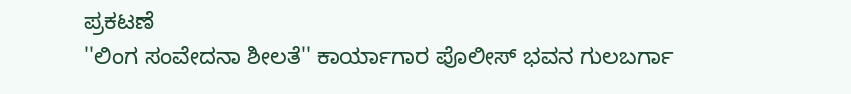ಪ್ರಕಟಣೆ
''ಲಿಂಗ ಸಂವೇದನಾ ಶೀಲತೆ'' ಕಾರ್ಯಾಗಾರ ಪೊಲೀಸ್ ಭವನ ಗುಲಬರ್ಗಾ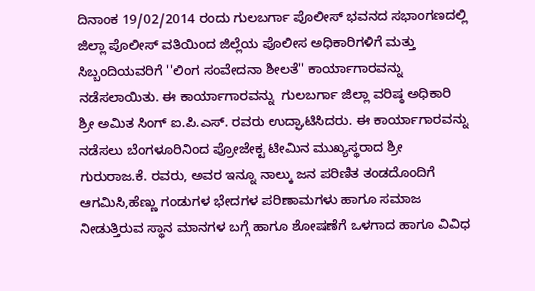ದಿನಾಂಕ 19/02/2014 ರಂದು ಗುಲಬರ್ಗಾ ಪೊಲೀಸ್ ಭವನದ ಸಭಾಂಗಣದಲ್ಲಿ ಜಿಲ್ಲಾ ಪೊಲೀಸ್ ವತಿಯಿಂದ ಜಿಲ್ಲೆಯ ಪೊಲೀಸ ಅಧಿಕಾರಿಗಳಿಗೆ ಮತ್ತು ಸಿಬ್ಬಂದಿಯವರಿಗೆ ''ಲಿಂಗ ಸಂವೇದನಾ ಶೀಲತೆ'' ಕಾರ್ಯಾಗಾರವನ್ನು ನಡೆಸಲಾಯಿತು. ಈ ಕಾರ್ಯಾಗಾರವನ್ನು  ಗುಲಬರ್ಗಾ ಜಿಲ್ಲಾ ವರಿಷ್ಠ ಅಧಿಕಾರಿ ಶ್ರೀ ಅಮಿತ ಸಿಂಗ್ ಐ.ಪಿ.ಎಸ್. ರವರು ಉದ್ಘಾಟಿಸಿದರು. ಈ ಕಾರ್ಯಾಗಾರವನ್ನು ನಡೆಸಲು ಬೆಂಗಳೂರಿನಿಂದ ಪ್ರೋಜೇಕ್ಟ ಟೀಮಿನ ಮುಖ್ಯಸ್ಥರಾದ ಶ್ರೀ ಗುರುರಾಜ.ಕೆ. ರವರು, ಅವರ ಇನ್ನೂ ನಾಲ್ಕು ಜನ ಪರಿಣಿತ ತಂಡದೊಂದಿಗೆ ಆಗಮಿಸಿ,ಹೆಣ್ಣು ಗಂಡುಗಳ ಭೇದಗಳ ಪರಿಣಾಮಗಳು ಹಾಗೂ ಸಮಾಜ ನೀಡುತ್ತಿರುವ ಸ್ಥಾನ ಮಾನಗಳ ಬಗ್ಗೆ ಹಾಗೂ ಶೋಷಣೆಗೆ ಒಳಗಾದ ಹಾಗೂ ವಿವಿಧ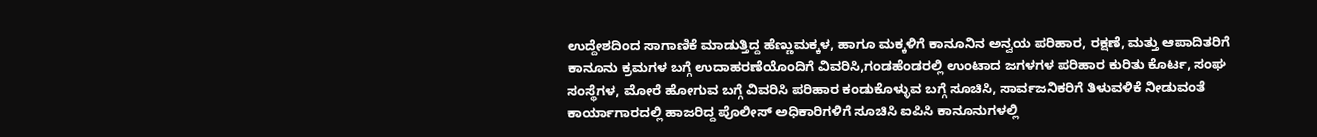ಉದ್ದೇಶದಿಂದ ಸಾಗಾಣಿಕೆ ಮಾಡುತ್ತಿದ್ದ ಹೆಣ್ಣುಮಕ್ಕಳ, ಹಾಗೂ ಮಕ್ಕಳಿಗೆ ಕಾನೂನಿನ ಅನ್ವಯ ಪರಿಹಾರ, ರಕ್ಷಣೆ, ಮತ್ತು ಆಪಾದಿತರಿಗೆ ಕಾನೂನು ಕ್ರಮಗಳ ಬಗ್ಗೆ ಉದಾಹರಣೆಯೊಂದಿಗೆ ವಿವರಿಸಿ,ಗಂಡಹೆಂಡರಲ್ಲಿ ಉಂಟಾದ ಜಗಳಗಳ ಪರಿಹಾರ ಕುರಿತು ಕೊರ್ಟ, ಸಂಘ ಸಂಸ್ಥೆಗಳ, ಮೋರೆ ಹೋಗುವ ಬಗ್ಗೆ ವಿವರಿಸಿ ಪರಿಹಾರ ಕಂಡುಕೊಳ್ಳುವ ಬಗ್ಗೆ ಸೂಚಿಸಿ, ಸಾರ್ವಜನಿಕರಿಗೆ ತಿಳುವಳಿಕೆ ನೀಡುವಂತೆ  ಕಾರ್ಯಾಗಾರದಲ್ಲಿ ಹಾಜರಿದ್ದ ಪೊಲೀಸ್ ಅಧಿಕಾರಿಗಳಿಗೆ ಸೂಚಿಸಿ ಐಪಿಸಿ ಕಾನೂನುಗಳಲ್ಲಿ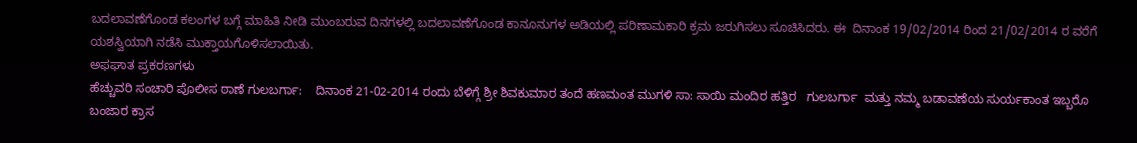ಬದಲಾವಣೆಗೊಂಡ ಕಲಂಗಳ ಬಗ್ಗೆ ಮಾಹಿತಿ ನೀಡಿ ಮುಂಬರುವ ದಿನಗಳಲ್ಲಿ ಬದಲಾವಣೆಗೊಂಡ ಕಾನೂನುಗಳ ಅಡಿಯಲ್ಲಿ ಪರಿಣಾಮಕಾರಿ ಕ್ರಮ ಜರುಗಿಸಲು ಸೂಚಿಸಿದರು. ಈ  ದಿನಾಂಕ 19/02/2014 ರಿಂದ 21/02/2014 ರ ವರೆಗೆ ಯಶಸ್ವಿಯಾಗಿ ನಡೆಸಿ ಮುಕ್ತಾಯಗೊಳಿಸಲಾಯಿತು.
ಅಫಘಾತ ಪ್ರಕರಣಗಳು
ಹೆಚ್ಚುವರಿ ಸಂಚಾರಿ ಪೊಲೀಸ ಠಾಣೆ ಗುಲಬರ್ಗಾ:    ದಿನಾಂಕ 21-02-2014 ರಂದು ಬೆಳಿಗ್ಗೆ ಶ್ರೀ ಶಿವಕುಮಾರ ತಂದೆ ಹಣಮಂತ ಮುಗಳಿ ಸಾ: ಸಾಯಿ ಮಂದಿರ ಹತ್ತಿರ   ಗುಲಬರ್ಗಾ  ಮತ್ತು ನಮ್ಮ ಬಡಾವಣೆಯ ಸುರ್ಯಕಾಂತ ಇಬ್ಬರೊ ಬಂಜಾರ ಕ್ರಾಸ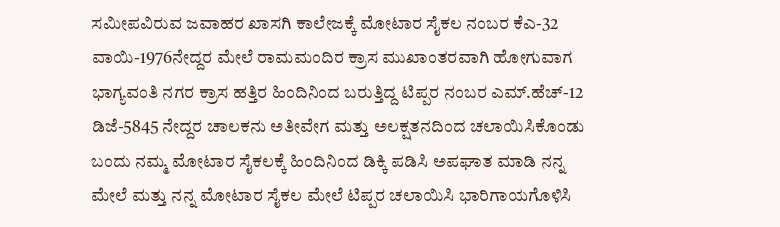ಸಮೀಪವಿರುವ ಜವಾಹರ ಖಾಸಗಿ ಕಾಲೇಜಕ್ಕೆ ಮೋಟಾರ ಸೈಕಲ ನಂಬರ ಕೆಎ-32 ವಾಯಿ-1976ನೇದ್ದರ ಮೇಲೆ ರಾಮಮಂದಿರ ಕ್ರಾಸ ಮುಖಾಂತರವಾಗಿ ಹೋಗುವಾಗ ಭಾಗ್ಯವಂತಿ ನಗರ ಕ್ರಾಸ ಹತ್ತಿರ ಹಿಂದಿನಿಂದ ಬರುತ್ತಿದ್ದ ಟಿಪ್ಪರ ನಂಬರ ಎಮ್.ಹೆಚ್-12 ಡಿಜೆ-5845 ನೇದ್ದರ ಚಾಲಕನು ಅತೀವೇಗ ಮತ್ತು ಅಲಕ್ಷತನದಿಂದ ಚಲಾಯಿಸಿಕೊಂಡು ಬಂದು ನಮ್ಮ ಮೋಟಾರ ಸೈಕಲಕ್ಕೆ ಹಿಂದಿನಿಂದ ಡಿಕ್ಕಿ ಪಡಿಸಿ ಅಪಘಾತ ಮಾಡಿ ನನ್ನ ಮೇಲೆ ಮತ್ತು ನನ್ನ ಮೋಟಾರ ಸೈಕಲ ಮೇಲೆ ಟಿಪ್ಪರ ಚಲಾಯಿಸಿ ಭಾರಿಗಾಯಗೊಳಿಸಿ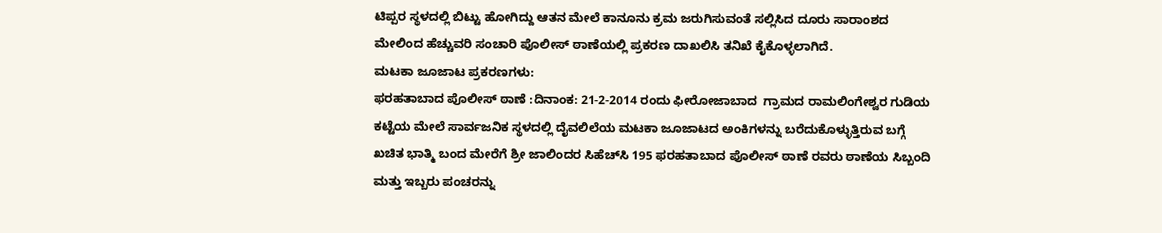ಟಿಪ್ಪರ ಸ್ಥಳದಲ್ಲಿ ಬಿಟ್ಟು ಹೋಗಿದ್ದು ಆತನ ಮೇಲೆ ಕಾನೂನು ಕ್ರಮ ಜರುಗಿಸುವಂತೆ ಸಲ್ಲಿಸಿದ ದೂರು ಸಾರಾಂಶದ ಮೇಲಿಂದ ಹೆಚ್ಚುವರಿ ಸಂಚಾರಿ ಪೊಲೀಸ್ ಠಾಣೆಯಲ್ಲಿ ಪ್ರಕರಣ ದಾಖಲಿಸಿ ತನಿಖೆ ಕೈಕೊಳ್ಳಲಾಗಿದೆ.
ಮಟಕಾ ಜೂಜಾಟ ಪ್ರಕರಣಗಳು:
ಫರಹತಾಬಾದ ಪೊಲೀಸ್ ಠಾಣೆ :ದಿನಾಂಕ: 21-2-2014 ರಂದು ಫೀರೋಜಾಬಾದ  ಗ್ರಾಮದ ರಾಮಲಿಂಗೇಶ್ವರ ಗುಡಿಯ ಕಟ್ಟೆಯ ಮೇಲೆ ಸಾರ್ವಜನಿಕ ಸ್ಥಳದಲ್ಲಿ ದೈವಲಿಲೆಯ ಮಟಕಾ ಜೂಜಾಟದ ಅಂಕಿಗಳನ್ನು ಬರೆದುಕೊಳ್ಳುತ್ತಿರುವ ಬಗ್ಗೆ ಖಚಿತ ಭಾತ್ಮಿ ಬಂದ ಮೇರೆಗೆ ಶ್ರೀ ಜಾಲಿಂದರ ಸಿಹೆಚ್‌‌ಸಿ 195 ಫರಹತಾಬಾದ ಪೊಲೀಸ್ ಠಾಣೆ ರವರು ಠಾಣೆಯ ಸಿಬ್ಬಂದಿ ಮತ್ತು ಇಬ್ಬರು ಪಂಚರನ್ನು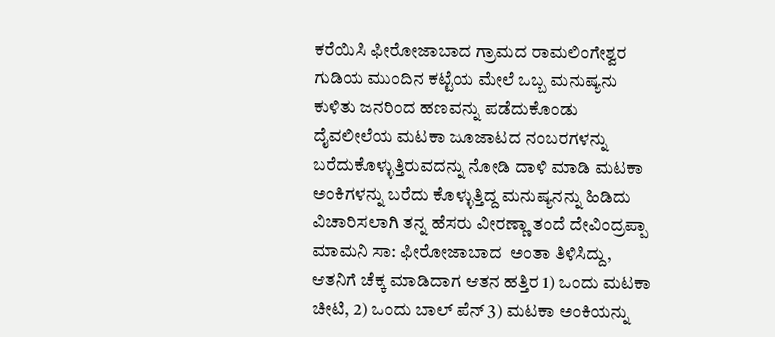ಕರೆಯಿಸಿ ಫೀರೋಜಾಬಾದ ಗ್ರಾಮದ ರಾಮಲಿಂಗೇಶ್ವರ ಗುಡಿಯ ಮುಂದಿನ ಕಟ್ಟೆಯ ಮೇಲೆ ಒಬ್ಬ ಮನುಷ್ಯನು ಕುಳಿತು ಜನರಿಂದ ಹಣವನ್ನು ಪಡೆದುಕೊಂಡು ದೈವಲೀಲೆಯ ಮಟಕಾ ಜೂಜಾಟದ ನಂಬರಗಳನ್ನು ಬರೆದುಕೊಳ್ಳುತ್ತಿರುವದನ್ನು ನೋಡಿ ದಾಳಿ ಮಾಡಿ ಮಟಕಾ ಅಂಕಿಗಳನ್ನು ಬರೆದು ಕೊಳ್ಳುತ್ತಿದ್ದ ಮನುಷ್ಯನನ್ನು ಹಿಡಿದು ವಿಚಾರಿಸಲಾಗಿ ತನ್ನ ಹೆಸರು ವೀರಣ್ಣಾ ತಂದೆ ದೇವಿಂದ್ರಪ್ಪಾ ಮಾಮನಿ ಸಾ: ಫೀರೋಜಾಬಾದ  ಅಂತಾ ತಿಳಿಸಿದ್ದು, ಆತನಿಗೆ ಚೆಕ್ಕ ಮಾಡಿದಾಗ ಆತನ ಹತ್ತಿರ 1) ಒಂದು ಮಟಕಾ ಚೀಟಿ, 2) ಒಂದು ಬಾಲ್‌ ಪೆನ್‌ 3) ಮಟಕಾ ಅಂಕಿಯನ್ನು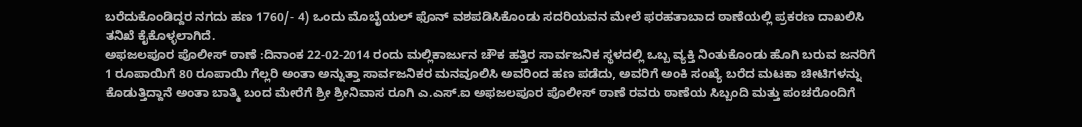ಬರೆದುಕೊಂಡಿದ್ದರ ನಗದು ಹಣ 1760/- 4) ಒಂದು ಮೊಬೈಯಲ್ ಫೊನ್ ವಶಪಡಿಸಿಕೊಂಡು ಸದರಿಯವನ ಮೇಲೆ ಫರಹತಾಬಾದ ಠಾಣೆಯಲ್ಲಿ ಪ್ರಕರಣ ದಾಖಲಿಸಿ ತನಿಖೆ ಕೈಕೊಳ್ಳಲಾಗಿದೆ.
ಅಫಜಲಪೂರ ಪೊಲೀಸ್ ಠಾಣೆ :ದಿನಾಂಕ 22-02-2014 ರಂದು ಮಲ್ಲಿಕಾರ್ಜುನ ಚೌಕ ಹತ್ತಿರ ಸಾರ್ವಜನಿಕ ಸ್ಥಳದಲ್ಲಿ ಒಬ್ಬ ವ್ಯಕ್ತಿ ನಿಂತುಕೊಂಡು ಹೊಗಿ ಬರುವ ಜನರಿಗೆ 1 ರೂಪಾಯಿಗೆ 80 ರೂಪಾಯಿ ಗೆಲ್ಲರಿ ಅಂತಾ ಅನ್ನುತ್ತಾ ಸಾರ್ವಜನಿಕರ ಮನವೂಲಿಸಿ ಅವರಿಂದ ಹಣ ಪಡೆದು, ಅವರಿಗೆ ಅಂಕಿ ಸಂಖ್ಯೆ ಬರೆದ ಮಟಕಾ ಚೀಟಿಗಳನ್ನು ಕೊಡುತ್ತಿದ್ದಾನೆ ಅಂತಾ ಬಾತ್ಮಿ ಬಂದ ಮೇರೆಗೆ ಶ್ರೀ ಶ್ರೀನಿವಾಸ ರೂಗಿ ಎ.ಎಸ್.ಐ ಅಫಜಲಪೂರ ಪೊಲೀಸ್ ಠಾಣೆ ರವರು ಠಾಣೆಯ ಸಿಬ್ಬಂದಿ ಮತ್ತು ಪಂಚರೊಂದಿಗೆ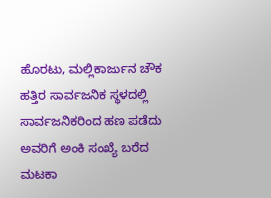ಹೊರಟು, ಮಲ್ಲಿಕಾರ್ಜುನ ಚೌಕ ಹತ್ತಿರ ಸಾರ್ವಜನಿಕ ಸ್ಥಳದಲ್ಲಿ ಸಾರ್ವಜನಿಕರಿಂದ ಹಣ ಪಡೆದು ಅವರಿಗೆ ಅಂಕಿ ಸಂಖ್ಯೆ ಬರೆದ ಮಟಕಾ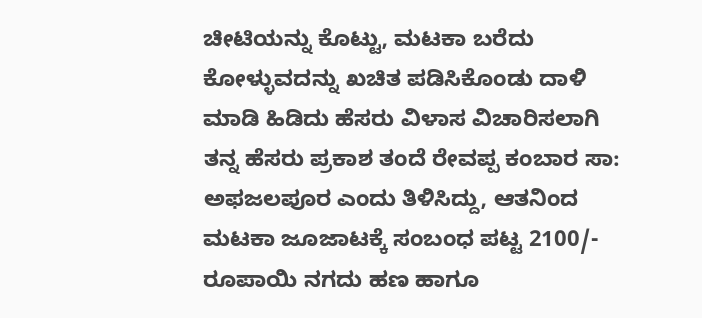ಚೀಟಿಯನ್ನು ಕೊಟ್ಟು, ಮಟಕಾ ಬರೆದು ಕೋಳ್ಳುವದನ್ನು ಖಚಿತ ಪಡಿಸಿಕೊಂಡು ದಾಳಿ ಮಾಡಿ ಹಿಡಿದು ಹೆಸರು ವಿಳಾಸ ವಿಚಾರಿಸಲಾಗಿ ತನ್ನ ಹೆಸರು ಪ್ರಕಾಶ ತಂದೆ ರೇವಪ್ಪ ಕಂಬಾರ ಸಾ: ಅಫಜಲಪೂರ ಎಂದು ತಿಳಿಸಿದ್ದು, ಆತನಿಂದ ಮಟಕಾ ಜೂಜಾಟಕ್ಕೆ ಸಂಬಂಧ ಪಟ್ಟ 2100/- ರೂಪಾಯಿ ನಗದು ಹಣ ಹಾಗೂ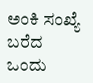ಅಂಕಿ ಸಂಖ್ಯೆ ಬರೆದ ಒಂದು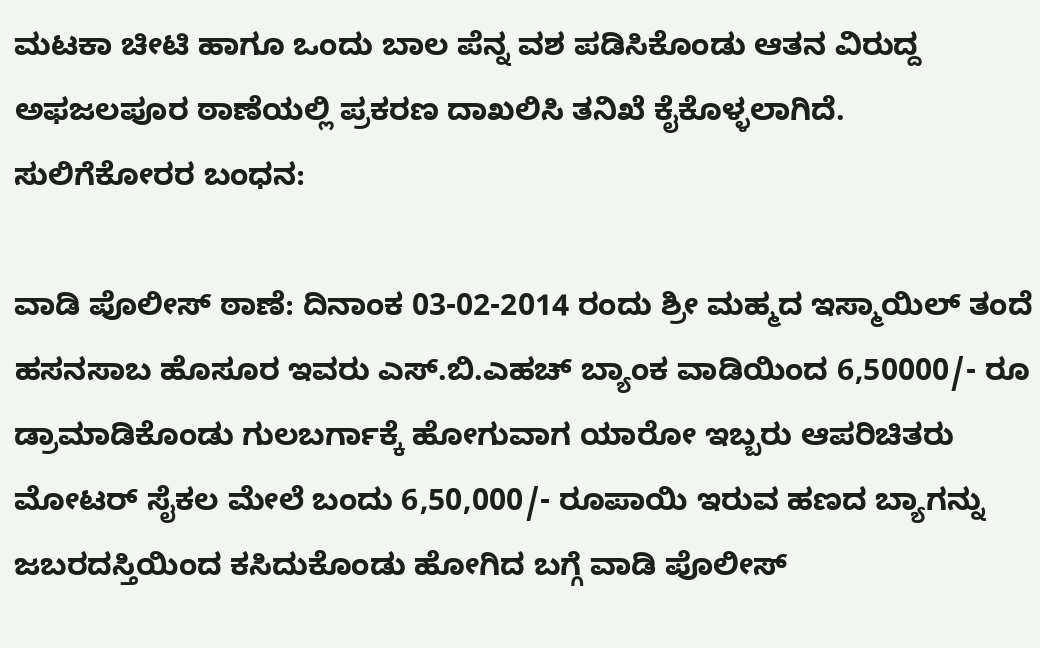ಮಟಕಾ ಚೀಟಿ ಹಾಗೂ ಒಂದು ಬಾಲ ಪೆನ್ನ ವಶ ಪಡಿಸಿಕೊಂಡು ಆತನ ವಿರುದ್ದ ಅಫಜಲಪೂರ ಠಾಣೆಯಲ್ಲಿ ಪ್ರಕರಣ ದಾಖಲಿಸಿ ತನಿಖೆ ಕೈಕೊಳ್ಳಲಾಗಿದೆ.
ಸುಲಿಗೆಕೋರರ ಬಂಧನ:

ವಾಡಿ ಪೊಲೀಸ್ ಠಾಣೆ: ದಿನಾಂಕ 03-02-2014 ರಂದು ಶ್ರೀ ಮಹ್ಮದ ಇಸ್ಮಾಯಿಲ್ ತಂದೆ ಹಸನಸಾಬ ಹೊಸೂರ ಇವರು ಎಸ್.ಬಿ.ಎಹಚ್ ಬ್ಯಾಂಕ ವಾಡಿಯಿಂದ 6,50000/- ರೂ ಡ್ರಾಮಾಡಿಕೊಂಡು ಗುಲಬರ್ಗಾಕ್ಕೆ ಹೋಗುವಾಗ ಯಾರೋ ಇಬ್ಬರು ಆಪರಿಚಿತರು ಮೋಟರ್ ಸೈಕಲ ಮೇಲೆ ಬಂದು 6,50,000/- ರೂಪಾಯಿ ಇರುವ ಹಣದ ಬ್ಯಾಗನ್ನು ಜಬರದಸ್ತಿಯಿಂದ ಕಸಿದುಕೊಂಡು ಹೋಗಿದ ಬಗ್ಗೆ ವಾಡಿ ಪೊಲೀಸ್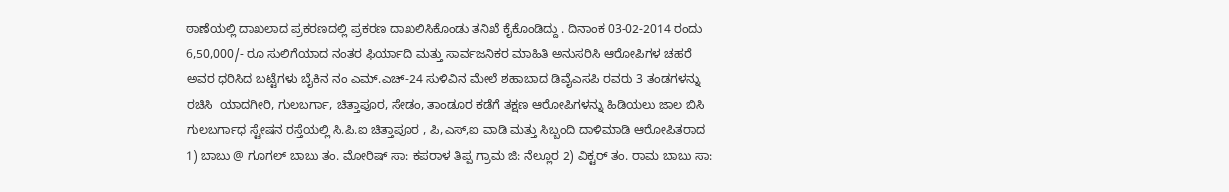ಠಾಣೆಯಲ್ಲಿ ದಾಖಲಾದ ಪ್ರಕರಣದಲ್ಲಿ ಪ್ರಕರಣ ದಾಖಲಿಸಿಕೊಂಡು ತನಿಖೆ ಕೈಕೊಂಡಿದ್ದು . ದಿನಾಂಕ 03-02-2014 ರಂದು 6,50,000/- ರೂ ಸುಲಿಗೆಯಾದ ನಂತರ ಫಿರ್ಯಾದಿ ಮತ್ತು ಸಾರ್ವಜನಿಕರ ಮಾಹಿತಿ ಅನುಸರಿಸಿ ಆರೋಪಿಗಳ ಚಹರೆ ಅವರ ಧರಿಸಿದ ಬಟ್ಟೆಗಳು ಬೈಕಿನ ನಂ ಎಮ್.ಎಚ್-24 ಸುಳಿವಿನ ಮೇಲೆ ಶಹಾಬಾದ ಡಿವೈಎಸಪಿ ರವರು 3 ತಂಡಗಳನ್ನು ರಚಿಸಿ  ಯಾದಗೀರಿ, ಗುಲಬರ್ಗಾ, ಚಿತ್ತಾಪೂರ, ಸೇಡಂ, ತಾಂಡೂರ ಕಡೆಗೆ ತಕ್ಷಣ ಆರೋಪಿಗಳನ್ನು ಹಿಡಿಯಲು ಜಾಲ ಬಿಸಿ ಗುಲಬರ್ಗಾಧ ಸ್ಟೇಷನ ರಸ್ತೆಯಲ್ಲಿ ಸಿ.ಪಿ.ಐ ಚಿತ್ತಾಪೂರ , ಪಿ,ಎಸ್,ಐ ವಾಡಿ ಮತ್ತು ಸಿಬ್ಬಂದಿ ದಾಳಿಮಾಡಿ ಆರೋಪಿತರಾದ 1) ಬಾಬು @ ಗೂಗಲ್ ಬಾಬು ತಂ. ಮೋರಿಷ್ ಸಾ: ಕಪರಾಳ ತಿಪ್ಪ ಗ್ರಾಮ ಜಿ: ನೆಲ್ಲೂರ 2) ವಿಕ್ಟರ್ ತಂ. ರಾಮ ಬಾಬು ಸಾ: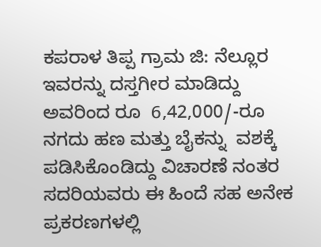ಕಪರಾಳ ತಿಪ್ಪ ಗ್ರಾಮ ಜಿ: ನೆಲ್ಲೂರ  ಇವರನ್ನು ದಸ್ತಗೀರ ಮಾಡಿದ್ದು  ಅವರಿಂದ ರೂ  6,42,000/-ರೂ ನಗದು ಹಣ ಮತ್ತು ಬೈಕನ್ನು  ವಶಕ್ಕೆ ಪಡಿಸಿಕೊಂಡಿದ್ದು ವಿಚಾರಣೆ ನಂತರ ಸದರಿಯವರು ಈ ಹಿಂದೆ ಸಹ ಅನೇಕ ಪ್ರಕರಣಗಳಲ್ಲಿ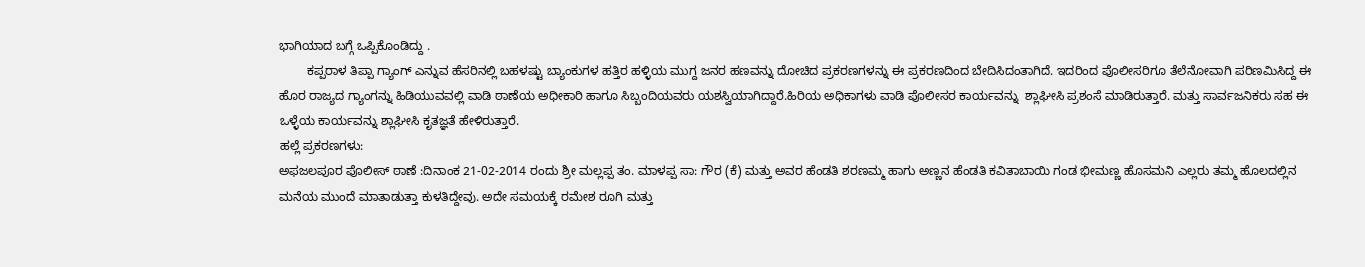ಭಾಗಿಯಾದ ಬಗ್ಗೆ ಒಪ್ಪಿಕೊಂಡಿದ್ದು .
        ಕಪ್ಪರಾಳ ತಿಪ್ಪಾ ಗ್ಯಾಂಗ್ ಎನ್ನುವ ಹೆಸರಿನಲ್ಲಿ ಬಹಳಷ್ಟು ಬ್ಯಾಂಕುಗಳ ಹತ್ತಿರ ಹಳ್ಳಿಯ ಮುಗ್ದ ಜನರ ಹಣವನ್ನು ದೋಚಿದ ಪ್ರಕರಣಗಳನ್ನು ಈ ಪ್ರಕರಣದಿಂದ ಬೇದಿಸಿದಂತಾಗಿದೆ. ಇದರಿಂದ ಪೊಲೀಸರಿಗೂ ತೆಲೆನೋವಾಗಿ ಪರಿಣಮಿಸಿದ್ದ ಈ ಹೊರ ರಾಜ್ಯದ ಗ್ಯಾಂಗನ್ನು ಹಿಡಿಯುವವಲ್ಲಿ ವಾಡಿ ಠಾಣೆಯ ಅಧೀಕಾರಿ ಹಾಗೂ ಸಿಬ್ಬಂದಿಯವರು ಯಶಸ್ವಿಯಾಗಿದ್ದಾರೆ.ಹಿರಿಯ ಅಧಿಕಾಗಳು ವಾಡಿ ಪೊಲೀಸರ ಕಾರ್ಯವನ್ನು  ಶ್ಲಾಘೀಸಿ ಪ್ರಶಂಸೆ ಮಾಡಿರುತ್ತಾರೆ. ಮತ್ತು ಸಾರ್ವಜನಿಕರು ಸಹ ಈ ಒಳ್ಳೆಯ ಕಾರ್ಯವನ್ನು ಶ್ಲಾಘೀಸಿ ಕೃತಜ್ಞತೆ ಹೇಳಿರುತ್ತಾರೆ.
ಹಲ್ಲೆ ಪ್ರಕರಣಗಳು:
ಅಫಜಲಪೂರ ಪೊಲೀಸ್ ಠಾಣೆ :ದಿನಾಂಕ 21-02-2014 ರಂದು ಶ್ರೀ ಮಲ್ಲಪ್ಪ ತಂ. ಮಾಳಪ್ಪ ಸಾ: ಗೌರ (ಕೆ) ಮತ್ತು ಅವರ ಹೆಂಡತಿ ಶರಣಮ್ಮ ಹಾಗು ಅಣ್ಣನ ಹೆಂಡತಿ ಕವಿತಾಬಾಯಿ ಗಂಡ ಭೀಮಣ್ಣ ಹೊಸಮನಿ ಎಲ್ಲರು ತಮ್ಮ ಹೊಲದಲ್ಲಿನ ಮನೆಯ ಮುಂದೆ ಮಾತಾಡುತ್ತಾ ಕುಳತಿದ್ದೇವು. ಅದೇ ಸಮಯಕ್ಕೆ ರಮೇಶ ರೂಗಿ ಮತ್ತು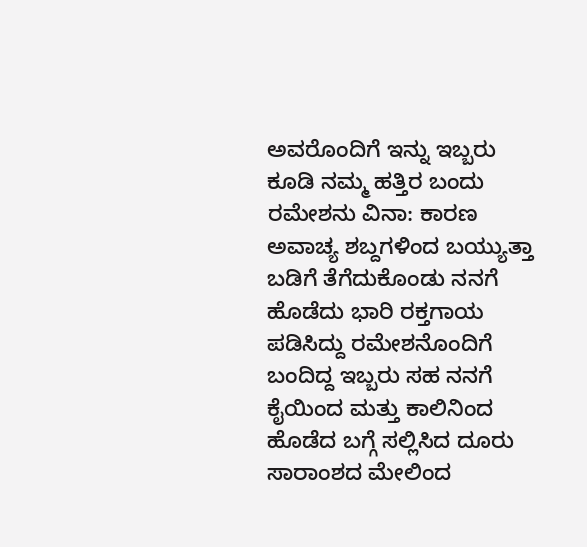ಅವರೊಂದಿಗೆ ಇನ್ನು ಇಬ್ಬರು ಕೂಡಿ ನಮ್ಮ ಹತ್ತಿರ ಬಂದು ರಮೇಶನು ವಿನಾ: ಕಾರಣ ಅವಾಚ್ಯ ಶಬ್ದಗಳಿಂದ ಬಯ್ಯುತ್ತಾ ಬಡಿಗೆ ತೆಗೆದುಕೊಂಡು ನನಗೆ ಹೊಡೆದು ಭಾರಿ ರಕ್ತಗಾಯ ಪಡಿಸಿದ್ದು ರಮೇಶನೊಂದಿಗೆ ಬಂದಿದ್ದ ಇಬ್ಬರು ಸಹ ನನಗೆ ಕೈಯಿಂದ ಮತ್ತು ಕಾಲಿನಿಂದ ಹೊಡೆದ ಬಗ್ಗೆ ಸಲ್ಲಿಸಿದ ದೂರು ಸಾರಾಂಶದ ಮೇಲಿಂದ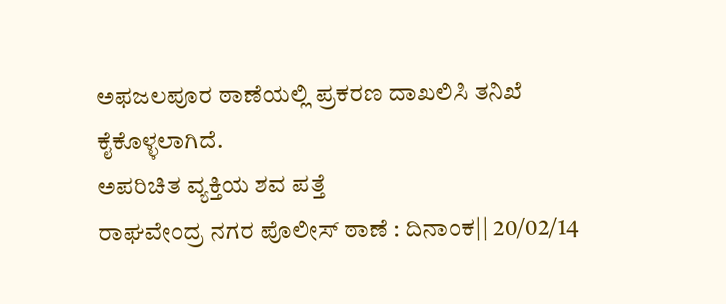ಅಫಜಲಪೂರ ಠಾಣೆಯಲ್ಲಿ ಪ್ರಕರಣ ದಾಖಲಿಸಿ ತನಿಖೆ ಕೈಕೊಳ್ಳಲಾಗಿದೆ.
ಅಪರಿಚಿತ ವ್ಯಕ್ತಿಯ ಶವ ಪತ್ತೆ
ರಾಘವೇಂದ್ರ ನಗರ ಪೊಲೀಸ್ ಠಾಣೆ : ದಿನಾಂಕ|| 20/02/14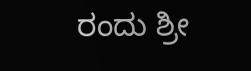ರಂದು ಶ್ರೀ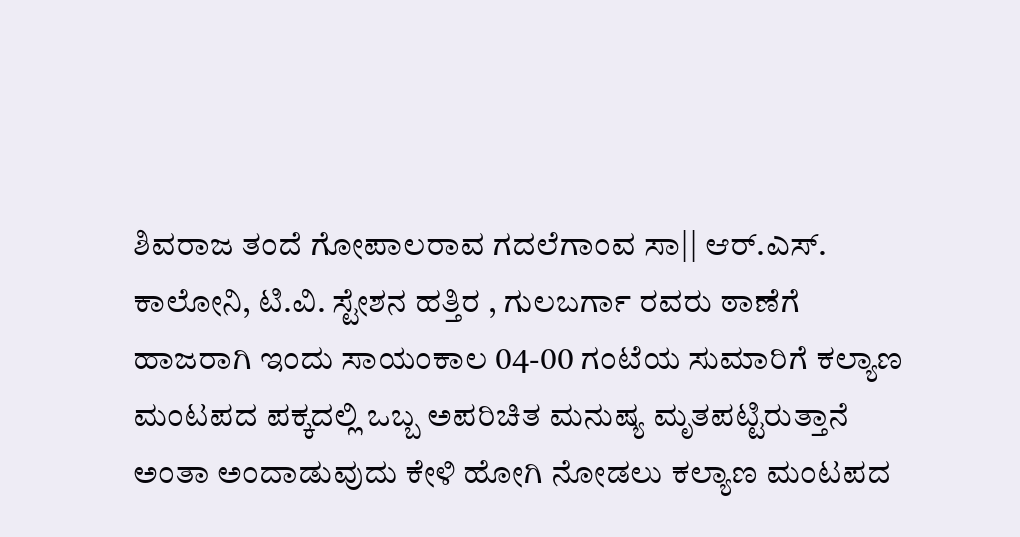ಶಿವರಾಜ ತಂದೆ ಗೋಪಾಲರಾವ ಗದಲೆಗಾಂವ ಸಾ|| ಆರ್.ಎಸ್. ಕಾಲೋನಿ, ಟಿ.ವಿ. ಸ್ಟೇಶನ ಹತ್ತಿರ , ಗುಲಬರ್ಗಾ ರವರು ಠಾಣೆಗೆ ಹಾಜರಾಗಿ ಇಂದು ಸಾಯಂಕಾಲ 04-00 ಗಂಟೆಯ ಸುಮಾರಿಗೆ ಕಲ್ಯಾಣ ಮಂಟಪದ ಪಕ್ಕದಲ್ಲಿ ಒಬ್ಬ ಅಪರಿಚಿತ ಮನುಷ್ಯ ಮೃತಪಟ್ಟಿರುತ್ತಾನೆ ಅಂತಾ ಅಂದಾಡುವುದು ಕೇಳಿ ಹೋಗಿ ನೋಡಲು ಕಲ್ಯಾಣ ಮಂಟಪದ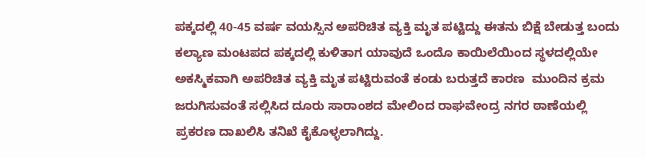ಪಕ್ಕದಲ್ಲಿ 40-45 ವರ್ಷ ವಯಸ್ಸಿನ ಅಪರಿಚಿತ ವ್ಯಕ್ತಿ ಮೃತ ಪಟ್ಟಿದ್ದು ಈತನು ಬಿಕ್ಷೆ ಬೇಡುತ್ತ ಬಂದು ಕಲ್ಯಾಣ ಮಂಟಪದ ಪಕ್ಕದಲ್ಲಿ ಕುಳಿತಾಗ ಯಾವುದೆ ಒಂದೊ ಕಾಯಿಲೆಯಿಂದ ಸ್ಥಳದಲ್ಲಿಯೇ ಅಕಸ್ಮಿಕವಾಗಿ ಅಪರಿಚಿತ ವ್ಯಕ್ತಿ ಮೃತ ಪಟ್ಟಿರುವಂತೆ ಕಂಡು ಬರುತ್ತದೆ ಕಾರಣ  ಮುಂದಿನ ಕ್ರಮ ಜರುಗಿಸುವಂತೆ ಸಲ್ಲಿಸಿದ ದೂರು ಸಾರಾಂಶದ ಮೇಲಿಂದ ರಾಘವೇಂದ್ರ ನಗರ ಠಾಣೆಯಲ್ಲಿ ಪ್ರಕರಣ ದಾಖಲಿಸಿ ತನಿಖೆ ಕೈಕೊಳ್ಳಲಾಗಿದ್ದು.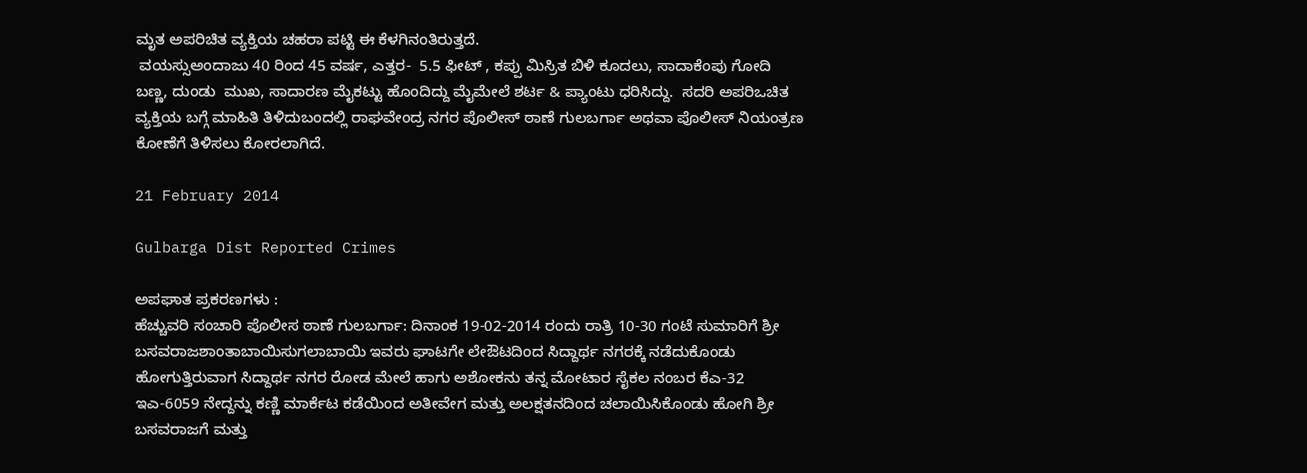ಮೃತ ಅಪರಿಚಿತ ವ್ಯಕ್ತಿಯ ಚಹರಾ ಪಟ್ಟಿ ಈ ಕೆಳಗಿನಂತಿರುತ್ತದೆ.
 ವಯಸ್ಸುಅಂದಾಜು 40 ರಿಂದ 45 ವರ್ಷ, ಎತ್ತರ-  5.5 ಫೀಟ್ , ಕಪ್ಪು ಮಿಸ್ರಿತ ಬಿಳಿ ಕೂದಲು, ಸಾದಾಕೆಂಪು ಗೋದಿ ಬಣ್ಣ, ದುಂಡು  ಮುಖ, ಸಾದಾರಣ ಮೈಕಟ್ಟು ಹೊಂದಿದ್ದು ಮೈಮೇಲೆ ಶರ್ಟ & ಪ್ಯಾಂಟು ಧರಿಸಿದ್ದು.  ಸದರಿ ಅಪರಿಒಚಿತ ವ್ಯಕ್ತಿಯ ಬಗ್ಗೆ ಮಾಹಿತಿ ತಿಳಿದುಬಂದಲ್ಲಿ ರಾಘವೇಂದ್ರ ನಗರ ಪೊಲೀಸ್ ಠಾಣೆ ಗುಲಬರ್ಗಾ ಅಥವಾ ಪೊಲೀಸ್ ನಿಯಂತ್ರಣ ಕೋಣೆಗೆ ತಿಳಿಸಲು ಕೋರಲಾಗಿದೆ.

21 February 2014

Gulbarga Dist Reported Crimes

ಅಪಘಾತ ಪ್ರಕರಣಗಳು :
ಹೆಚ್ಚುವರಿ ಸಂಚಾರಿ ಪೊಲೀಸ ಠಾಣೆ ಗುಲಬರ್ಗಾ: ದಿನಾಂಕ 19-02-2014 ರಂದು ರಾತ್ರಿ 10-30 ಗಂಟೆ ಸುಮಾರಿಗೆ ಶ್ರೀ ಬಸವರಾಜಶಾಂತಾಬಾಯಿಸುಗಲಾಬಾಯಿ ಇವರು ಘಾಟಗೇ ಲೇಔಟದಿಂದ ಸಿದ್ದಾರ್ಥ ನಗರಕ್ಕೆ ನಡೆದುಕೊಂಡು ಹೋಗುತ್ತಿರುವಾಗ ಸಿದ್ದಾರ್ಥ ನಗರ ರೋಡ ಮೇಲೆ ಹಾಗು ಅಶೋಕನು ತನ್ನ ಮೋಟಾರ ಸೈಕಲ ನಂಬರ ಕೆಎ-32 ಇಎ-6059 ನೇದ್ದನ್ನು ಕಣ್ಣಿ ಮಾರ್ಕೆಟ ಕಡೆಯಿಂದ ಅತೀವೇಗ ಮತ್ತು ಅಲಕ್ಷತನದಿಂದ ಚಲಾಯಿಸಿಕೊಂಡು ಹೋಗಿ ಶ್ರೀ ಬಸವರಾಜಗೆ ಮತ್ತು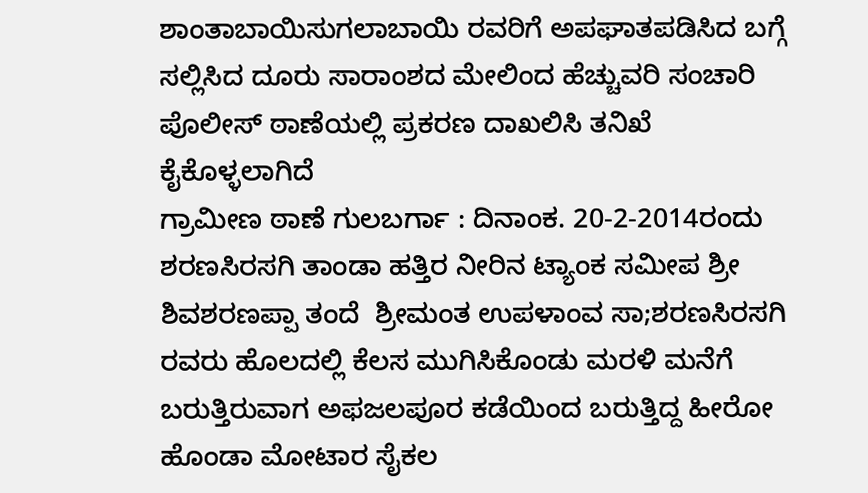ಶಾಂತಾಬಾಯಿಸುಗಲಾಬಾಯಿ ರವರಿಗೆ ಅಪಘಾತಪಡಿಸಿದ ಬಗ್ಗೆ ಸಲ್ಲಿಸಿದ ದೂರು ಸಾರಾಂಶದ ಮೇಲಿಂದ ಹೆಚ್ಚುವರಿ ಸಂಚಾರಿ ಪೊಲೀಸ್ ಠಾಣೆಯಲ್ಲಿ ಪ್ರಕರಣ ದಾಖಲಿಸಿ ತನಿಖೆ ಕೈಕೊಳ್ಳಲಾಗಿದೆ
ಗ್ರಾಮೀಣ ಠಾಣೆ ಗುಲಬರ್ಗಾ : ದಿನಾಂಕ. 20-2-2014ರಂದು  ಶರಣಸಿರಸಗಿ ತಾಂಡಾ ಹತ್ತಿರ ನೀರಿನ ಟ್ಯಾಂಕ ಸಮೀಪ ಶ್ರೀ ಶಿವಶರಣಪ್ಪಾ ತಂದೆ  ಶ್ರೀಮಂತ ಉಪಳಾಂವ ಸಾ;ಶರಣಸಿರಸಗಿ ರವರು ಹೊಲದಲ್ಲಿ ಕೆಲಸ ಮುಗಿಸಿಕೊಂಡು ಮರಳಿ ಮನೆಗೆ ಬರುತ್ತಿರುವಾಗ ಅಫಜಲಪೂರ ಕಡೆಯಿಂದ ಬರುತ್ತಿದ್ದ ಹೀರೋ ಹೊಂಡಾ ಮೋಟಾರ ಸೈಕಲ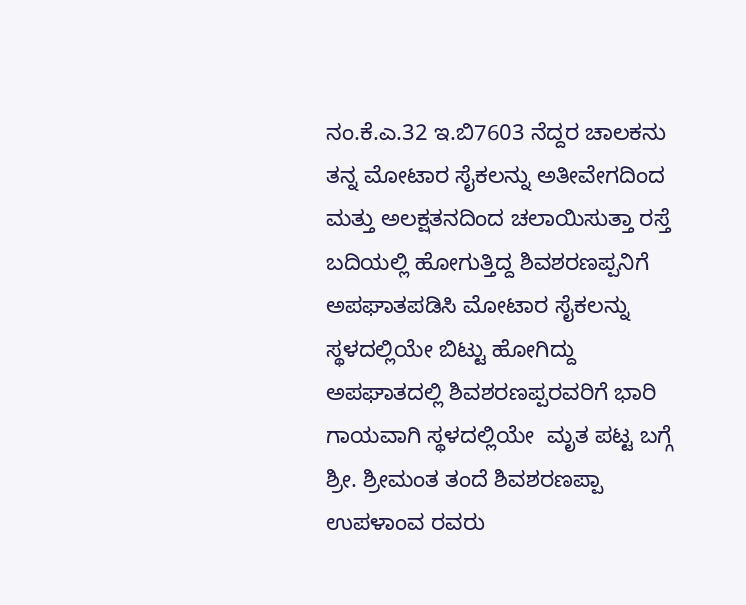ನಂ.ಕೆ.ಎ.32 ಇ.ಬಿ7603 ನೆದ್ದರ ಚಾಲಕನು  ತನ್ನ ಮೋಟಾರ ಸೈಕಲನ್ನು ಅತೀವೇಗದಿಂದ ಮತ್ತು ಅಲಕ್ಷತನದಿಂದ ಚಲಾಯಿಸುತ್ತಾ ರಸ್ತೆ ಬದಿಯಲ್ಲಿ ಹೋಗುತ್ತಿದ್ದ ಶಿವಶರಣಪ್ಪನಿಗೆ  ಅಪಘಾತಪಡಿಸಿ ಮೋಟಾರ ಸೈಕಲನ್ನು ಸ್ಥಳದಲ್ಲಿಯೇ ಬಿಟ್ಟು ಹೋಗಿದ್ದು ಅಪಘಾತದಲ್ಲಿ ಶಿವಶರಣಪ್ಪರವರಿಗೆ ಭಾರಿ ಗಾಯವಾಗಿ ಸ್ಥಳದಲ್ಲಿಯೇ  ಮೃತ ಪಟ್ಟ ಬಗ್ಗೆ ಶ್ರೀ. ಶ್ರೀಮಂತ ತಂದೆ ಶಿವಶರಣಪ್ಪಾ ಉಪಳಾಂವ ರವರು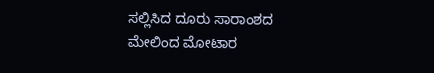ಸಲ್ಲಿಸಿದ ದೂರು ಸಾರಾಂಶದ ಮೇಲಿಂದ ಮೋಟಾರ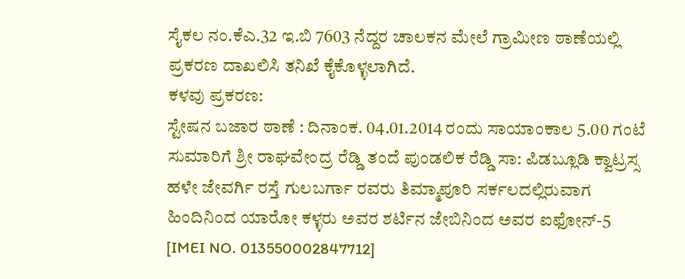ಸೈಕಲ ನಂ.ಕೆಎ.32 ಇ.ಬಿ 7603 ನೆದ್ದರ ಚಾಲಕನ ಮೇಲೆ ಗ್ರಾಮೀಣ ಠಾಣೆಯಲ್ಲಿ ಪ್ರಕರಣ ದಾಖಲಿಸಿ ತನಿಖೆ ಕೈಕೊಳ್ಳಲಾಗಿದೆ.
ಕಳವು ಪ್ರಕರಣ:
ಸ್ಟೇಷನ ಬಜಾರ ಠಾಣೆ : ದಿನಾಂಕ. 04.01.2014 ರಂದು ಸಾಯಾಂಕಾಲ 5.00 ಗಂಟೆ ಸುಮಾರಿಗೆ ಶ್ರೀ ರಾಘವೇಂದ್ರ ರೆಡ್ಡಿ ತಂದೆ ಪುಂಡಲಿಕ ರೆಡ್ಡಿ ಸಾ: ಪಿಡಬ್ಲೂಡಿ ಕ್ವಾಟ್ರಸ್ಸ ಹಳೇ ಜೇವರ್ಗಿ ರಸ್ತೆ ಗುಲಬರ್ಗಾ ರವರು ತಿಮ್ಮಾಪೂರಿ ಸರ್ಕಲದಲ್ಲಿರುವಾಗ ಹಿಂದಿನಿಂದ ಯಾರೋ ಕಳ್ಳರು ಅವರ ಶರ್ಟಿನ ಜೇಬಿನಿಂದ ಅವರ ಐಫೋನ್-5 [IMEI NO. 013550002847712]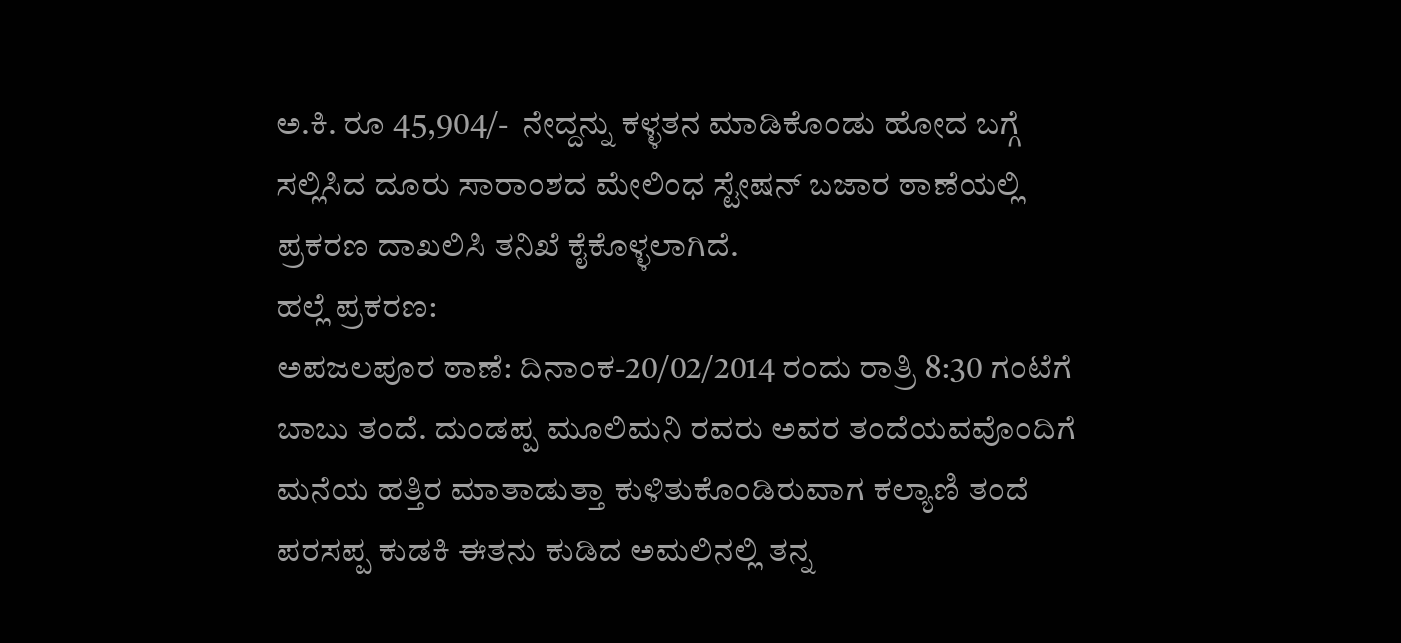ಅ.ಕಿ. ರೂ 45,904/-  ನೇದ್ದನ್ನು ಕಳ್ಳತನ ಮಾಡಿಕೊಂಡು ಹೋದ ಬಗ್ಗೆ ಸಲ್ಲಿಸಿದ ದೂರು ಸಾರಾಂಶದ ಮೇಲಿಂಧ ಸ್ಟೇಷನ್ ಬಜಾರ ಠಾಣೆಯಲ್ಲಿ ಪ್ರಕರಣ ದಾಖಲಿಸಿ ತನಿಖೆ ಕೈಕೊಳ್ಳಲಾಗಿದೆ.
ಹಲ್ಲೆ ಪ್ರಕರಣ:
ಅಪಜಲಪೂರ ಠಾಣೆ: ದಿನಾಂಕ-20/02/2014 ರಂದು ರಾತ್ರಿ 8:30 ಗಂಟೆಗೆ ಬಾಬು ತಂದೆ. ದುಂಡಪ್ಪ ಮೂಲಿಮನಿ ರವರು ಅವರ ತಂದೆಯವವೊಂದಿಗೆ ಮನೆಯ ಹತ್ತಿರ ಮಾತಾಡುತ್ತಾ ಕುಳಿತುಕೊಂಡಿರುವಾಗ ಕಲ್ಯಾಣಿ ತಂದೆ ಪರಸಪ್ಪ ಕುಡಕಿ ಈತನು ಕುಡಿದ ಅಮಲಿನಲ್ಲಿ ತನ್ನ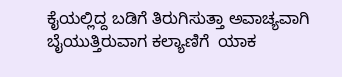ಕೈಯಲ್ಲಿದ್ದ ಬಡಿಗೆ ತಿರುಗಿಸುತ್ತಾ ಅವಾಚ್ಯವಾಗಿ ಬೈಯುತ್ತಿರುವಾಗ ಕಲ್ಯಾಣಿಗೆ  ಯಾಕ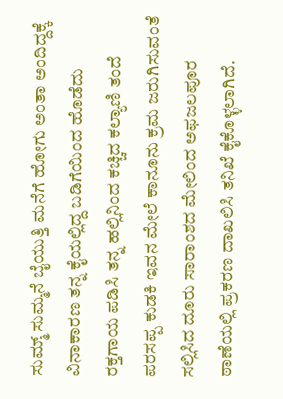ಸುಮ್ಮ್ ಸುಮ್ಮನೆ ಬೈಯುತ್ತಿ ಮನೆಗೆ ಹೋಗು ಅಂತಾ ಅಂದಿದ್ದಕ್ಕೆ ವಿನಾಕಾರಣ ತನ್ನ ಕೈಯಲ್ಲಿದ್ದ ಬಡಿಗೆಯಿಂದ ಹೊಡೆದು ರಕ್ತಗಾಯ ಪಡಿಸಿ ತನ್ನ ಹಲ್ಲಿನಿಂದ ಕಚ್ಚಿದ ಕಲ್ಯಾಣಿ ತಂದೆ ಪರಸಪ್ಪ ಕುಡಕಿ ಇವನ ಮೇಲೆ ಕಾನೂನು ಕ್ರಮ ಜರುಗಿಸುವಂತೆ ಸಲ್ಲಿಸಿದ ದೂರು ಸಾರಾಂಶದ ಮೇಲಿಂದ ಅಫಜಲಪೂರ ಠಾಣೆಯಲ್ಲಿ ಪ್ರಕರಣ ದಾಖಲಿಸಿ ತನಿಖೆ ಕೈಕೊಳ್ಳಲಾಗಿದೆ.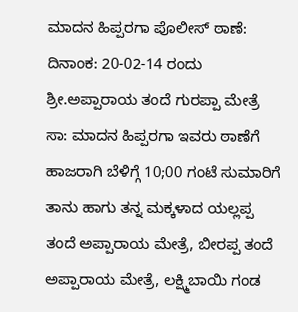ಮಾದನ ಹಿಪ್ಪರಗಾ ಪೊಲೀಸ್ ಠಾಣೆ: ದಿನಾಂಕ: 20-02-14 ರಂದು ಶ್ರೀ.ಅಪ್ಪಾರಾಯ ತಂದೆ ಗುರಪ್ಪಾ ಮೇತ್ರೆ ಸಾ: ಮಾದನ ಹಿಪ್ಪರಗಾ ಇವರು ಠಾಣೆಗೆ ಹಾಜರಾಗಿ ಬೆಳಿಗ್ಗೆ 10;00 ಗಂಟೆ ಸುಮಾರಿಗೆ ತಾನು ಹಾಗು ತನ್ನ ಮಕ್ಕಳಾದ ಯಲ್ಲಪ್ಪ ತಂದೆ ಅಪ್ಪಾರಾಯ ಮೇತ್ರೆ, ಬೀರಪ್ಪ ತಂದೆ ಅಪ್ಪಾರಾಯ ಮೇತ್ರೆ, ಲಕ್ಷ್ಮಿಬಾಯಿ ಗಂಡ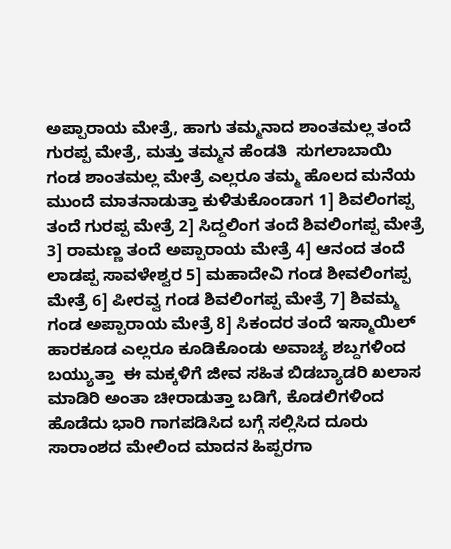ಅಪ್ಪಾರಾಯ ಮೇತ್ರೆ, ಹಾಗು ತಮ್ಮನಾದ ಶಾಂತಮಲ್ಲ ತಂದೆ ಗುರಪ್ಪ ಮೇತ್ರೆ, ಮತ್ತು ತಮ್ಮನ ಹೆಂಡತಿ  ಸುಗಲಾಬಾಯಿ ಗಂಡ ಶಾಂತಮಲ್ಲ ಮೇತ್ರೆ ಎಲ್ಲರೂ ತಮ್ಮ ಹೊಲದ ಮನೆಯ ಮುಂದೆ ಮಾತನಾಡುತ್ತಾ ಕುಳಿತುಕೊಂಡಾಗ 1] ಶಿವಲಿಂಗಪ್ಪ ತಂದೆ ಗುರಪ್ಪ ಮೇತ್ರೆ 2] ಸಿದ್ದಲಿಂಗ ತಂದೆ ಶಿವಲಿಂಗಪ್ಪ ಮೇತ್ರೆ  3] ರಾಮಣ್ಣ ತಂದೆ ಅಪ್ಪಾರಾಯ ಮೇತ್ರೆ 4] ಆನಂದ ತಂದೆ ಲಾಡಪ್ಪ ಸಾವಳೇಶ್ವರ 5] ಮಹಾದೇವಿ ಗಂಡ ಶೀವಲಿಂಗಪ್ಪ ಮೇತ್ರೆ 6] ಪೀರವ್ವ ಗಂಡ ಶಿವಲಿಂಗಪ್ಪ ಮೇತ್ರೆ 7] ಶಿವಮ್ಮ ಗಂಡ ಅಪ್ಪಾರಾಯ ಮೇತ್ರೆ 8] ಸಿಕಂದರ ತಂದೆ ಇಸ್ಮಾಯಿಲ್ ಹಾರಕೂಡ ಎಲ್ಲರೂ ಕೂಡಿಕೊಂಡು ಅವಾಚ್ಯ ಶಬ್ದಗಳಿಂದ ಬಯ್ಯುತ್ತಾ  ಈ ಮಕ್ಕಳಿಗೆ ಜೀವ ಸಹಿತ ಬಿಡಬ್ಯಾಡರಿ ಖಲಾಸ ಮಾಡಿರಿ ಅಂತಾ ಚೀರಾಡುತ್ತಾ ಬಡಿಗೆ, ಕೊಡಲಿಗಳಿಂದ ಹೊಡೆದು ಭಾರಿ ಗಾಗಪಡಿಸಿದ ಬಗ್ಗೆ ಸಲ್ಲಿಸಿದ ದೂರು ಸಾರಾಂಶದ ಮೇಲಿಂದ ಮಾದನ ಹಿಪ್ಪರಗಾ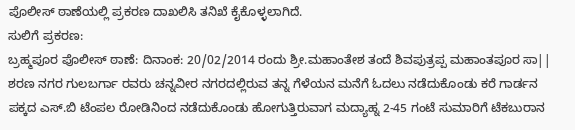ಪೊಲೀಸ್ ಠಾಣೆಯಲ್ಲಿ ಪ್ರಕರಣ ದಾಖಲಿಸಿ ತನಿಖೆ ಕೈಕೊಳ್ಳಲಾಗಿದೆ.
ಸುಲಿಗೆ ಪ್ರಕರಣ:
ಬ್ರಹ್ಮಪೂರ ಪೊಲೀಸ್ ಠಾಣೆ: ದಿನಾಂಕ: 20/02/2014 ರಂದು ಶ್ರೀ.ಮಹಾಂತೇಶ ತಂದೆ ಶಿವಪುತ್ರಪ್ಪ ಮಹಾಂತಪೂರ ಸಾ|| ಶರಣ ನಗರ ಗುಲಬರ್ಗಾ ರವರು ಚನ್ನವೀರ ನಗರದಲ್ಲಿರುವ ತನ್ನ ಗೆಳೆಯನ ಮನೆಗೆ ಓದಲು ನಡೆದುಕೊಂಡು ಕರೆ ಗಾರ್ಡನ ಪಕ್ಕದ ಎಸ್.ಬಿ ಟೆಂಪಲ ರೋಡಿನಿಂದ ನಡೆದುಕೊಂಡು ಹೋಗುತ್ತಿರುವಾಗ ಮದ್ಯಾಹ್ನ 2-45 ಗಂಟೆ ಸುಮಾರಿಗೆ ಟೆಕಬುರಾನ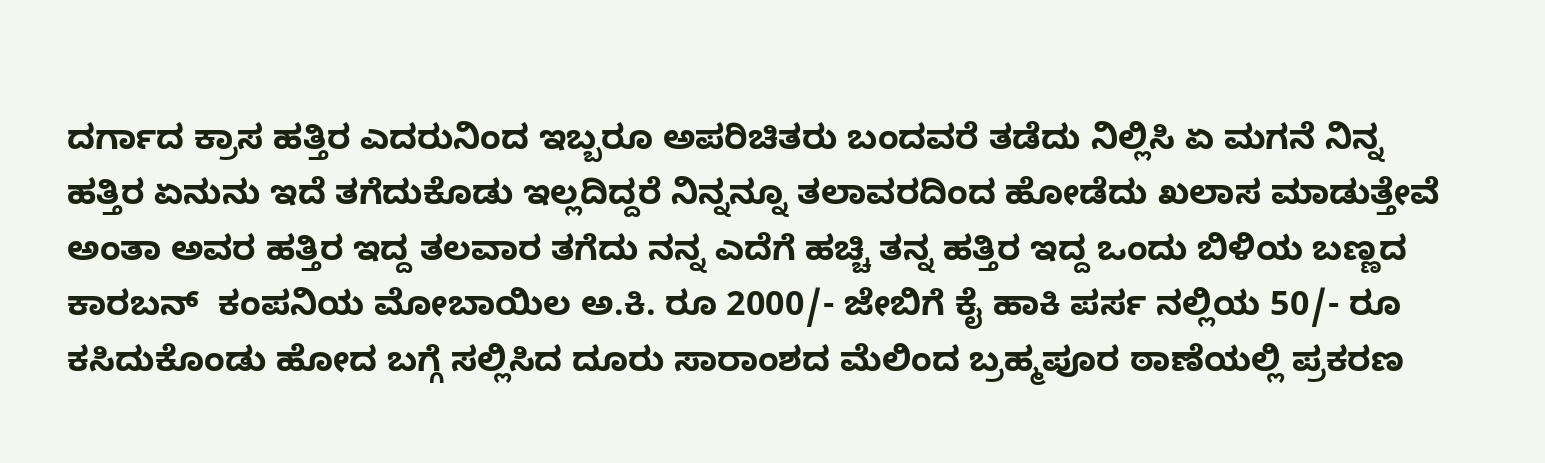ದರ್ಗಾದ ಕ್ರಾಸ ಹತ್ತಿರ ಎದರುನಿಂದ ಇಬ್ಬರೂ ಅಪರಿಚಿತರು ಬಂದವರೆ ತಡೆದು ನಿಲ್ಲಿಸಿ ಏ ಮಗನೆ ನಿನ್ನ ಹತ್ತಿರ ಏನುನು ಇದೆ ತಗೆದುಕೊಡು ಇಲ್ಲದಿದ್ದರೆ ನಿನ್ನನ್ನೂ ತಲಾವರದಿಂದ ಹೋಡೆದು ಖಲಾಸ ಮಾಡುತ್ತೇವೆ ಅಂತಾ ಅವರ ಹತ್ತಿರ ಇದ್ದ ತಲವಾರ ತಗೆದು ನನ್ನ ಎದೆಗೆ ಹಚ್ಚಿ ತನ್ನ ಹತ್ತಿರ ಇದ್ದ ಒಂದು ಬಿಳಿಯ ಬಣ್ಣದ ಕಾರಬನ್  ಕಂಪನಿಯ ಮೋಬಾಯಿಲ ಅ.ಕಿ. ರೂ 2000/- ಜೇಬಿಗೆ ಕೈ ಹಾಕಿ ಪರ್ಸ ನಲ್ಲಿಯ 50/- ರೂ ಕಸಿದುಕೊಂಡು ಹೋದ ಬಗ್ಗೆ ಸಲ್ಲಿಸಿದ ದೂರು ಸಾರಾಂಶದ ಮೆಲಿಂದ ಬ್ರಹ್ಮಪೂರ ಠಾಣೆಯಲ್ಲಿ ಪ್ರಕರಣ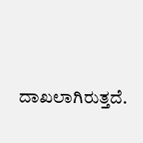ದಾಖಲಾಗಿರುತ್ತದೆ.